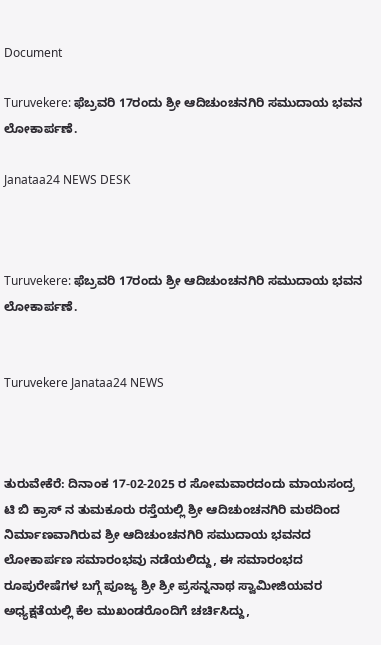Document

Turuvekere: ಫೆಬ್ರವರಿ 17ರಂದು ಶ್ರೀ ಆದಿಚುಂಚನಗಿರಿ ಸಮುದಾಯ ಭವನ ಲೋಕಾರ್ಪಣೆ.

Janataa24 NEWS DESK



Turuvekere: ಫೆಬ್ರವರಿ 17ರಂದು ಶ್ರೀ ಆದಿಚುಂಚನಗಿರಿ ಸಮುದಾಯ ಭವನ ಲೋಕಾರ್ಪಣೆ.


Turuvekere Janataa24 NEWS



ತುರುವೇಕೆರೆ: ದಿನಾಂಕ 17-02-2025 ರ ಸೋಮವಾರದಂದು ಮಾಯಸಂದ್ರ ಟಿ ಬಿ ಕ್ರಾಸ್ ನ ತುಮಕೂರು ರಸ್ತೆಯಲ್ಲಿ ಶ್ರೀ ಆದಿಚುಂಚನಗಿರಿ ಮಠದಿಂದ ನಿರ್ಮಾಣವಾಗಿರುವ ಶ್ರೀ ಆದಿಚುಂಚನಗಿರಿ ಸಮುದಾಯ ಭವನದ ಲೋಕಾರ್ಪಣ ಸಮಾರಂಭವು ನಡೆಯಲಿದ್ದು, ಈ ಸಮಾರಂಭದ ರೂಪುರೇಷೆಗಳ ಬಗ್ಗೆ ಪೂಜ್ಯ ಶ್ರೀ ಶ್ರೀ ಪ್ರಸನ್ನನಾಥ ಸ್ವಾಮೀಜಿಯವರ ಅಧ್ಯಕ್ಷತೆಯಲ್ಲಿ ಕೆಲ ಮುಖಂಡರೊಂದಿಗೆ ಚರ್ಚಿಸಿದ್ದು,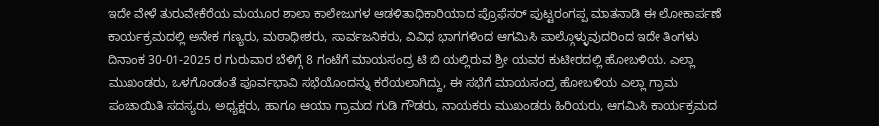ಇದೇ ವೇಳೆ ತುರುವೇಕೆರೆಯ ಮಯೂರ ಶಾಲಾ ಕಾಲೇಜುಗಳ ಆಡಳಿತಾಧಿಕಾರಿಯಾದ ಪ್ರೊಫೆಸರ್ ಪುಟ್ಟರಂಗಪ್ಪ ಮಾತನಾಡಿ ಈ ಲೋಕಾರ್ಪಣೆ ಕಾರ್ಯಕ್ರಮದಲ್ಲಿ ಅನೇಕ ಗಣ್ಯರು, ಮಠಾಧೀಶರು, ಸಾರ್ವಜನಿಕರು, ವಿವಿಧ ಭಾಗಗಳಿಂದ ಆಗಮಿಸಿ ಪಾಲ್ಗೊಳ್ಳುವುದರಿಂದ ಇದೇ ತಿಂಗಳು ದಿನಾಂಕ 30-01-2025 ರ ಗುರುವಾರ ಬೆಳಿಗ್ಗೆ 8 ಗಂಟೆಗೆ ಮಾಯಸಂದ್ರ ಟಿ ಬಿ ಯಲ್ಲಿರುವ ಶ್ರೀ ಯವರ ಕುಟೀರದಲ್ಲಿ ಹೋಬಳಿಯ. ಎಲ್ಲಾ ಮುಖಂಡರು, ಒಳಗೊಂಡಂತೆ ಪೂರ್ವಭಾವಿ ಸಭೆಯೊಂದನ್ನು ಕರೆಯಲಾಗಿದ್ದು, ಈ ಸಭೆಗೆ ಮಾಯಸಂದ್ರ ಹೋಬಳಿಯ ಎಲ್ಲಾ ಗ್ರಾಮ ಪಂಚಾಯಿತಿ ಸದಸ್ಯರು, ಅಧ್ಯಕ್ಷರು, ಹಾಗೂ ಆಯಾ ಗ್ರಾಮದ ಗುಡಿ ಗೌಡರು, ನಾಯಕರು ಮುಖಂಡರು ಹಿರಿಯರು, ಆಗಮಿಸಿ ಕಾರ್ಯಕ್ರಮದ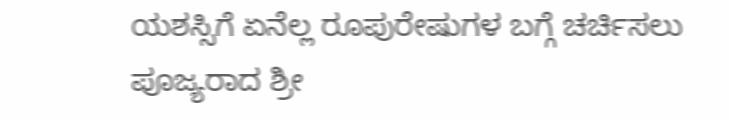ಯಶಸ್ಸಿಗೆ ಏನೆಲ್ಲ ರೂಪುರೇಷುಗಳ ಬಗ್ಗೆ ಚರ್ಚಿಸಲು ಪೂಜ್ಯರಾದ ಶ್ರೀ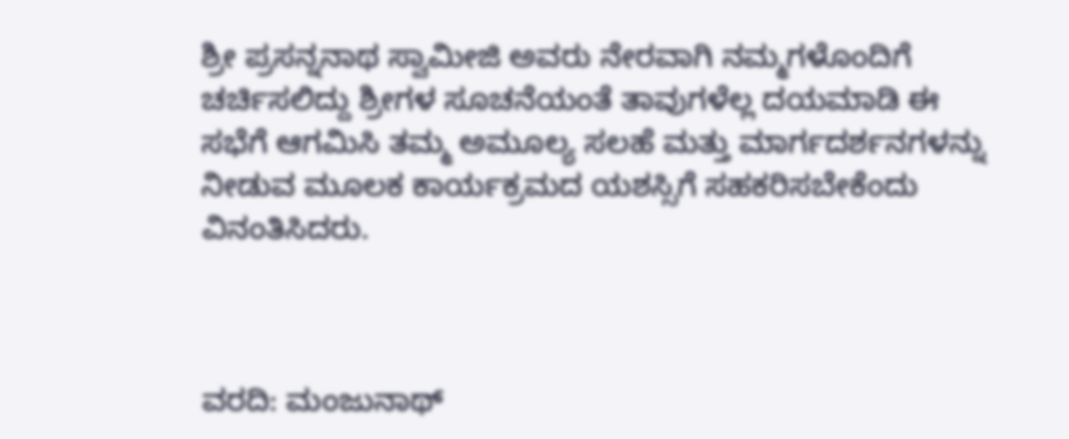ಶ್ರೀ ಪ್ರಸನ್ನನಾಥ ಸ್ವಾಮೀಜಿ ಅವರು ನೇರವಾಗಿ ನಮ್ಮಗಳೊಂದಿಗೆ ಚರ್ಚಿಸಲಿದ್ದು ಶ್ರೀಗಳ ಸೂಚನೆಯಂತೆ ತಾವುಗಳೆಲ್ಲ ದಯಮಾಡಿ ಈ ಸಭೆಗೆ ಆಗಮಿಸಿ ತಮ್ಮ ಅಮೂಲ್ಯ ಸಲಹೆ ಮತ್ತು ಮಾರ್ಗದರ್ಶನಗಳನ್ನು ನೀಡುವ ಮೂಲಕ ಕಾರ್ಯಕ್ರಮದ ಯಶಸ್ಸಿಗೆ ಸಹಕರಿಸಬೇಕೆಂದು ವಿನಂತಿಸಿದರು.



ವರದಿ: ಮಂಜುನಾಥ್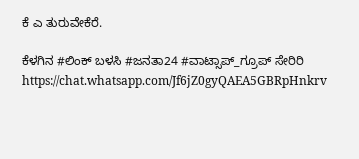ಕೆ ಎ ತುರುವೇಕೆರೆ.

ಕೆಳಗಿನ #ಲಿಂಕ್ ಬಳಸಿ #ಜನತಾ24 #ವಾಟ್ಸಾಪ್_ಗ್ರೂಪ್ ಸೇರಿರಿ https://chat.whatsapp.com/Jf6jZ0gyQAEA5GBRpHnkrv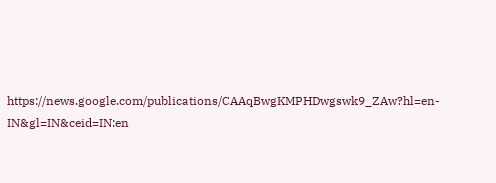https://news.google.com/publications/CAAqBwgKMPHDwgswk9_ZAw?hl=en-IN&gl=IN&ceid=IN:en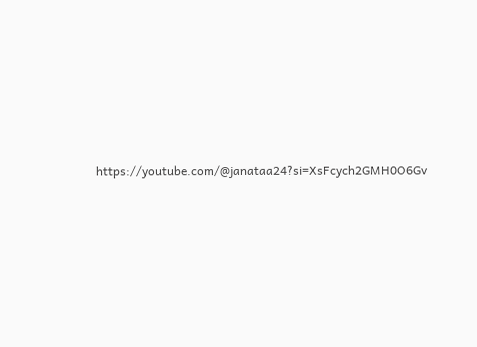https://youtube.com/@janataa24?si=XsFcych2GMH0O6Gv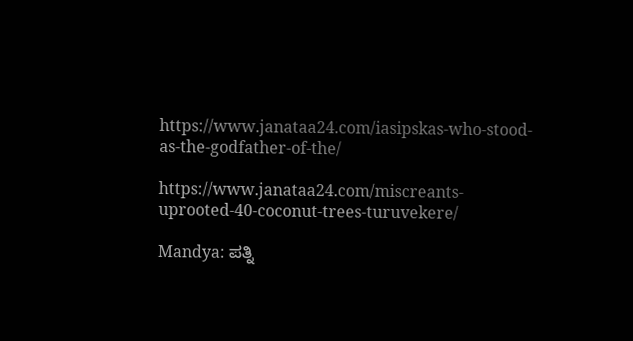https://www.janataa24.com/iasipskas-who-stood-as-the-godfather-of-the/

https://www.janataa24.com/miscreants-uprooted-40-coconut-trees-turuvekere/

Mandya: ಪತ್ನಿ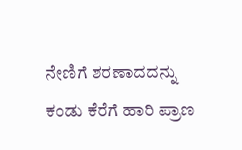ನೇಣಿಗೆ ಶರಣಾದದನ್ನು ಕಂಡು ಕೆರೆಗೆ ಹಾರಿ ಪ್ರಾಣ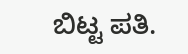ಬಿಟ್ಟ ಪತಿ.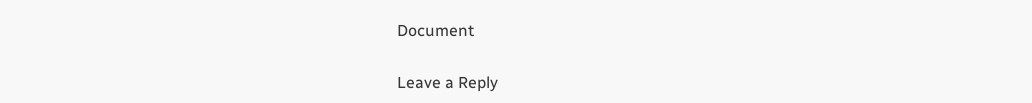Document

Leave a Reply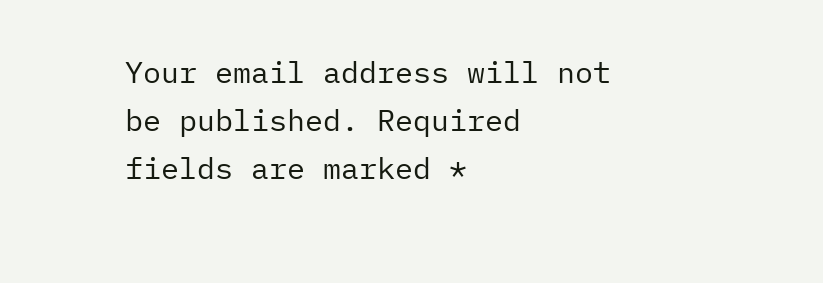Your email address will not be published. Required fields are marked *